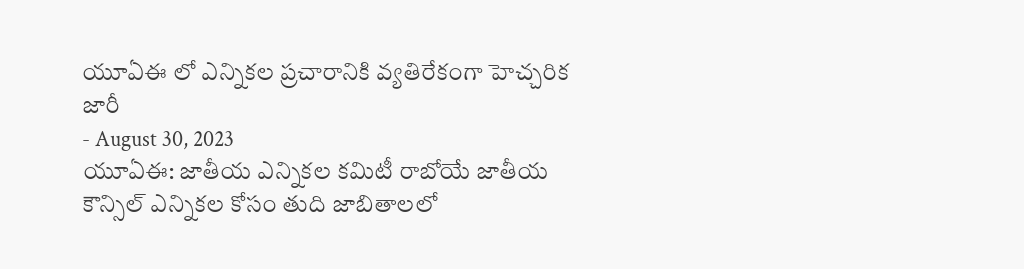యూఏఈ లో ఎన్నికల ప్రచారానికి వ్యతిరేకంగా హెచ్చరిక జారీ
- August 30, 2023
యూఏఈ: జాతీయ ఎన్నికల కమిటీ రాబోయే జాతీయ కౌన్సిల్ ఎన్నికల కోసం తుది జాబితాలలో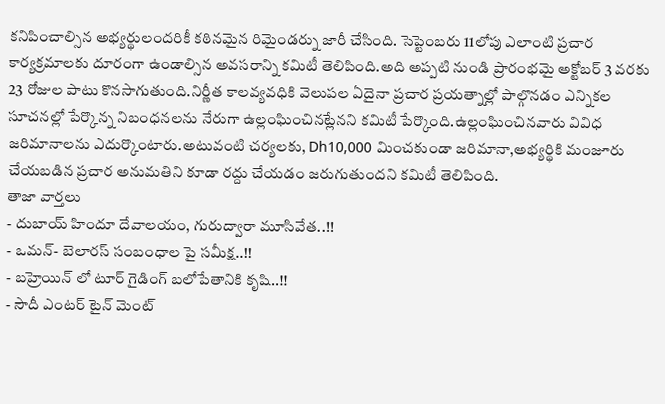కనిపించాల్సిన అభ్యర్థులందరికీ కఠినమైన రిమైండర్ను జారీ చేసింది. సెప్టెంబరు 11లోపు ఎలాంటి ప్రచార కార్యక్రమాలకు దూరంగా ఉండాల్సిన అవసరాన్ని కమిటీ తెలిపింది.అది అప్పటి నుండి ప్రారంభమై అక్టోబర్ 3 వరకు 23 రోజుల పాటు కొనసాగుతుంది.నిర్ణీత కాలవ్యవధికి వెలుపల ఏదైనా ప్రచార ప్రయత్నాల్లో పాల్గొనడం ఎన్నికల సూచనల్లో పేర్కొన్న నిబంధనలను నేరుగా ఉల్లంఘించినట్లేనని కమిటీ పేర్కొంది.ఉల్లంఘించినవారు వివిధ జరిమానాలను ఎదుర్కొంటారు.అటువంటి చర్యలకు, Dh10,000 మించకుండా జరిమానా,అభ్యర్థికి మంజూరు చేయబడిన ప్రచార అనుమతిని కూడా రద్దు చేయడం జరుగుతుందని కమిటీ తెలిపింది.
తాజా వార్తలు
- దుబాయ్ హిందూ దేవాలయం, గురుద్వారా మూసివేత..!!
- ఒమన్- బెలారస్ సంబంధాల పై సమీక్ష..!!
- బహ్రెయిన్ లో టూర్ గైడింగ్ బలోపేతానికి కృషి..!!
- సౌదీ ఎంటర్ టైన్ మెంట్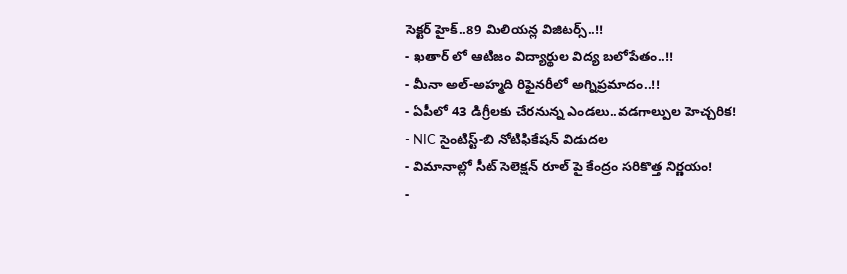సెక్టర్ హైక్..89 మిలియన్ల విజిటర్స్..!!
- ఖతార్ లో ఆటిజం విద్యార్థుల విద్య బలోపేతం..!!
- మీనా అల్-అహ్మది రిఫైనరీలో అగ్నిప్రమాదం..!!
- ఏపీలో 43 డిగ్రీలకు చేరనున్న ఎండలు..వడగాల్పుల హెచ్చరిక!
- NIC సైంటిస్ట్-బి నోటిఫికేషన్ విడుదల
- విమానాల్లో సీట్ సెలెక్షన్ రూల్ పై కేంద్రం సరికొత్త నిర్ణయం!
-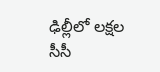ఢిల్లీలో లక్షల సీసీ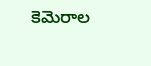కెమెరాల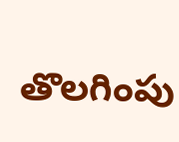తొలగింపు